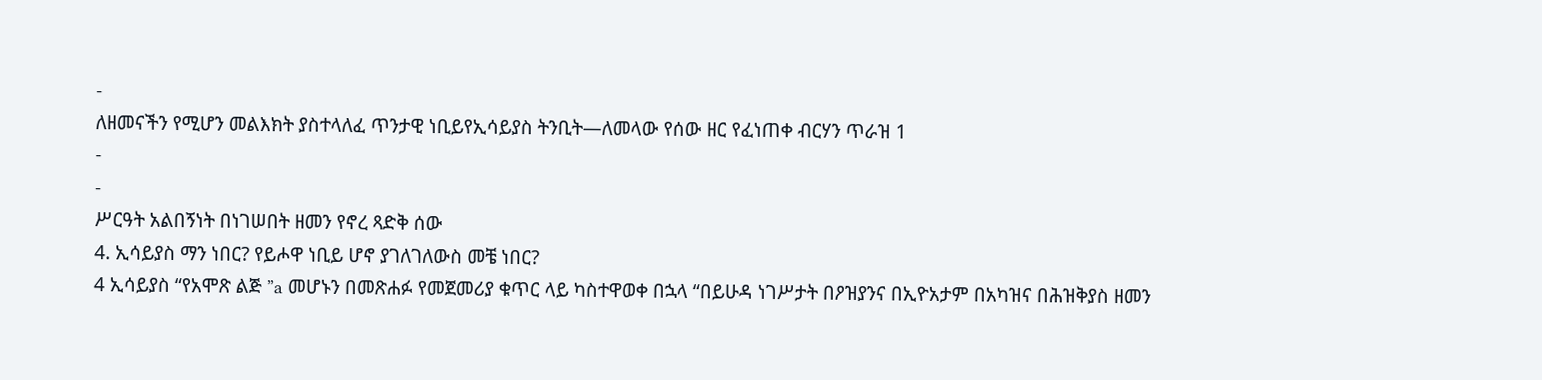-
ለዘመናችን የሚሆን መልእክት ያስተላለፈ ጥንታዊ ነቢይየኢሳይያስ ትንቢት—ለመላው የሰው ዘር የፈነጠቀ ብርሃን ጥራዝ 1
-
-
ሥርዓት አልበኝነት በነገሠበት ዘመን የኖረ ጻድቅ ሰው
4. ኢሳይያስ ማን ነበር? የይሖዋ ነቢይ ሆኖ ያገለገለውስ መቼ ነበር?
4 ኢሳይያስ “የአሞጽ ልጅ ”a መሆኑን በመጽሐፉ የመጀመሪያ ቁጥር ላይ ካስተዋወቀ በኋላ “በይሁዳ ነገሥታት በዖዝያንና በኢዮአታም በአካዝና በሕዝቅያስ ዘመን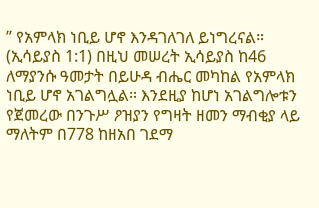” የአምላክ ነቢይ ሆኖ እንዳገለገለ ይነግረናል። (ኢሳይያስ 1:1) በዚህ መሠረት ኢሳይያስ ከ46 ለማያንሱ ዓመታት በይሁዳ ብሔር መካከል የአምላክ ነቢይ ሆኖ አገልግሏል። እንደዚያ ከሆነ አገልግሎቱን የጀመረው በንጉሥ ዖዝያን የግዛት ዘመን ማብቂያ ላይ ማለትም በ778 ከዘአበ ገደማ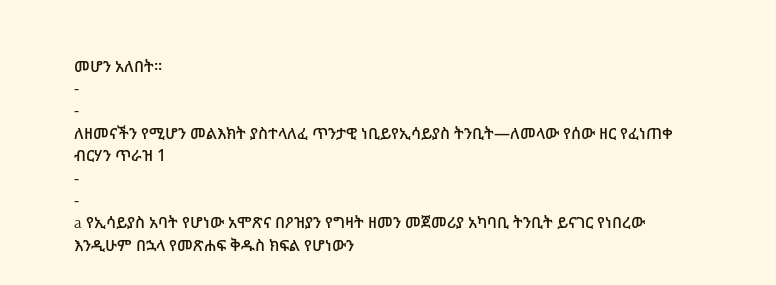መሆን አለበት።
-
-
ለዘመናችን የሚሆን መልእክት ያስተላለፈ ጥንታዊ ነቢይየኢሳይያስ ትንቢት—ለመላው የሰው ዘር የፈነጠቀ ብርሃን ጥራዝ 1
-
-
a የኢሳይያስ አባት የሆነው አሞጽና በዖዝያን የግዛት ዘመን መጀመሪያ አካባቢ ትንቢት ይናገር የነበረው እንዲሁም በኋላ የመጽሐፍ ቅዱስ ክፍል የሆነውን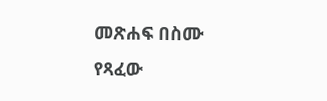መጽሐፍ በስሙ የጻፈው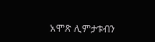አሞጽ ሊምታቱብን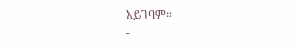አይገባም።
-